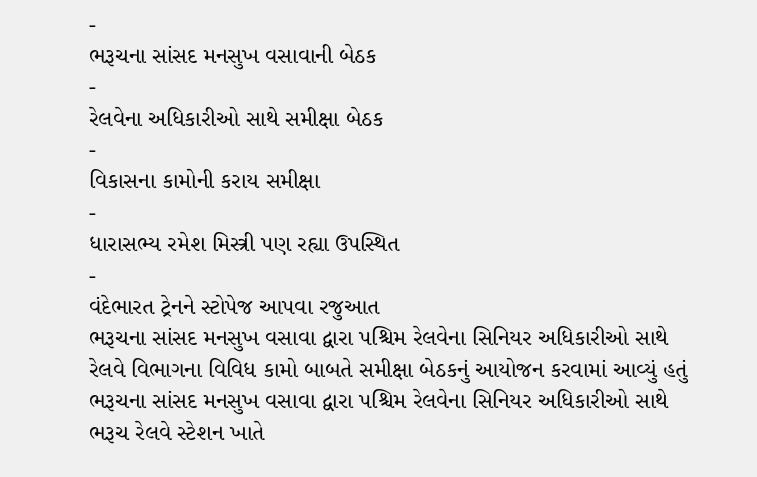-
ભરૂચના સાંસદ મનસુખ વસાવાની બેઠક
-
રેલવેના અધિકારીઓ સાથે સમીક્ષા બેઠક
-
વિકાસના કામોની કરાય સમીક્ષા
-
ધારાસભ્ય રમેશ મિસ્ત્રી પણ રહ્યા ઉપસ્થિત
-
વંદેભારત ટ્રેનને સ્ટોપેજ આપવા રજુઆત
ભરૂચના સાંસદ મનસુખ વસાવા દ્વારા પશ્ચિમ રેલવેના સિનિયર અધિકારીઓ સાથે રેલવે વિભાગના વિવિધ કામો બાબતે સમીક્ષા બેઠકનું આયોજન કરવામાં આવ્યું હતું
ભરૂચના સાંસદ મનસુખ વસાવા દ્વારા પશ્ચિમ રેલવેના સિનિયર અધિકારીઓ સાથે ભરૂચ રેલવે સ્ટેશન ખાતે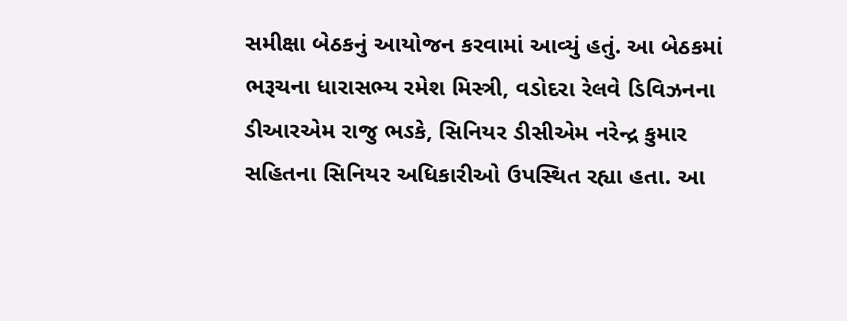સમીક્ષા બેઠકનું આયોજન કરવામાં આવ્યું હતું. આ બેઠકમાં ભરૂચના ધારાસભ્ય રમેશ મિસ્ત્રી, વડોદરા રેલવે ડિવિઝનના ડીઆરએમ રાજુ ભઽકે, સિનિયર ડીસીએમ નરેન્દ્ર કુમાર સહિતના સિનિયર અધિકારીઓ ઉપસ્થિત રહ્યા હતા. આ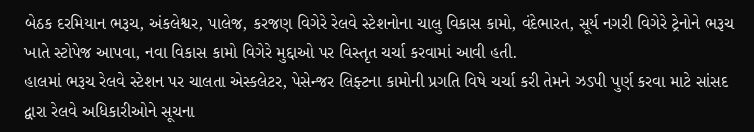બેઠક દરમિયાન ભરૂચ, અંકલેશ્વર, પાલેજ, કરજણ વિગેરે રેલવે સ્ટેશનોના ચાલુ વિકાસ કામો, વંદેભારત, સૂર્ય નગરી વિગેરે ટ્રેનોને ભરૂચ ખાતે સ્ટોપેજ આપવા, નવા વિકાસ કામો વિગેરે મુદ્દાઓ પર વિસ્તૃત ચર્ચા કરવામાં આવી હતી.
હાલમાં ભરૂચ રેલવે સ્ટેશન પર ચાલતા એસ્કલેટર, પેસેન્જર લિફ્ટના કામોની પ્રગતિ વિષે ચર્ચા કરી તેમને ઝડપી પુર્ણ કરવા માટે સાંસદ દ્વારા રેલવે અધિકારીઓને સૂચના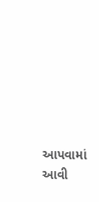આપવામાં આવી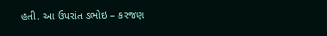હતી. આ ઉપરાંત ડભોઇ – કરજણ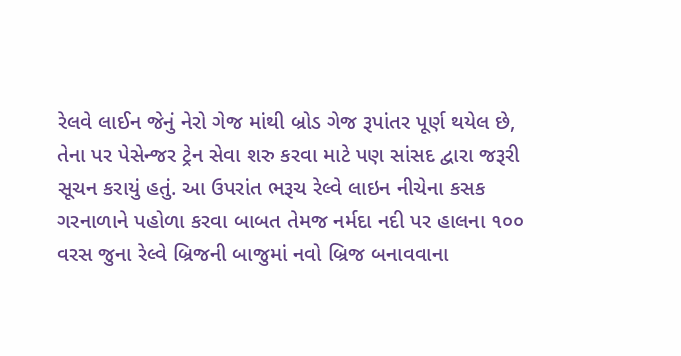રેલવે લાઈન જેનું નેરો ગેજ માંથી બ્રોડ ગેજ રૂપાંતર પૂર્ણ થયેલ છે, તેના પર પેસેન્જર ટ્રેન સેવા શરુ કરવા માટે પણ સાંસદ દ્વારા જરૂરી સૂચન કરાયું હતું. આ ઉપરાંત ભરૂચ રેલ્વે લાઇન નીચેના કસક ગરનાળાને પહોળા કરવા બાબત તેમજ નર્મદા નદી પર હાલના ૧૦૦ વરસ જુના રેલ્વે બ્રિજની બાજુમાં નવો બ્રિજ બનાવવાના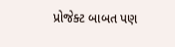પ્રોજેક્ટ બાબત પણ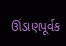ઊંડાણપૂર્વક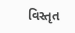વિસ્તૃત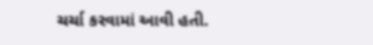ચર્ચા કરવામાં આવી હતી.